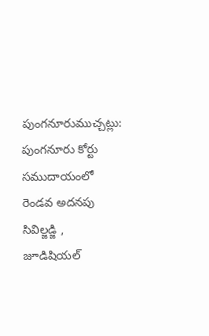పుంగనూరుముచ్చట్లు:
పుంగనూరు కోర్టు సముదాయంలో రెండవ అదనపు సివిల్జడ్జి , జూడిషియల్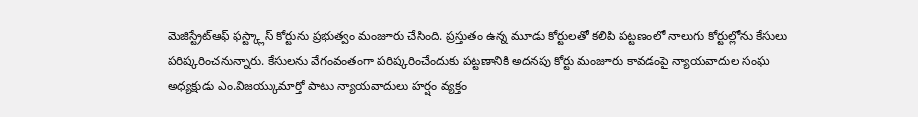మెజిస్ట్రేట్ఆఫ్ ఫస్ట్క్లాస్ కోర్టును ప్రభుత్వం మంజూరు చేసింది. ప్రస్తుతం ఉన్న మూడు కోర్టులతో కలిపి పట్టణంలో నాలుగు కోర్టుల్లోను కేసులు పరిష్కరించనున్నారు. కేసులను వేగంవంతంగా పరిష్కరించేందుకు పట్టణానికి అదనపు కోర్టు మంజూరు కావడంపై న్యాయవాదుల సంఘ అధ్యక్షుడు ఎం.విజయ్కుమార్తో పాటు న్యాయవాదులు హర్షం వ్యక్తం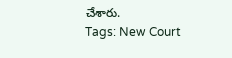చేశారు.
Tags: New Court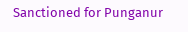Sanctioned for Punganur